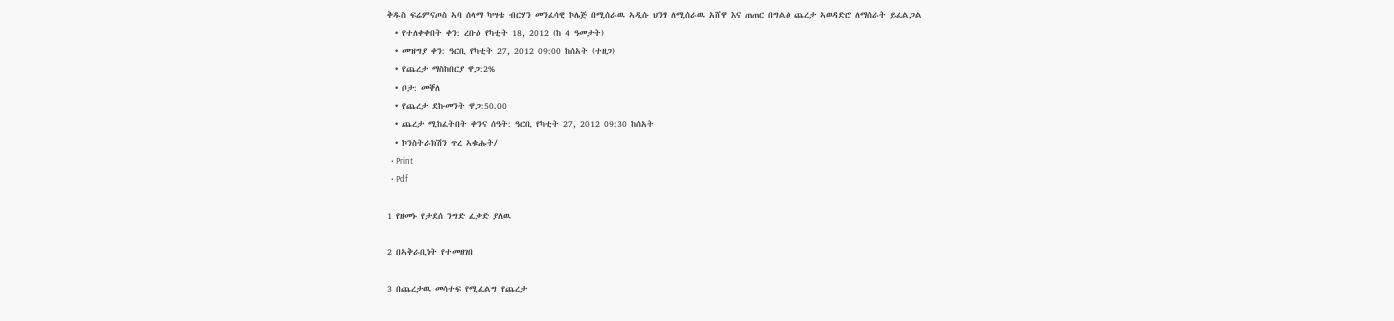ቅዱስ ፍሬምናጦስ ኣባ ሰላማ ካሣቴ ብርሃን መንፈሳዊ ኮሌጅ በሚሰራዉ ኣዲሱ ህንፃ ለሚሰራዉ አሸዋ እና ጠጠር በግልፅ ጨረታ ኣወዳድሮ ለማሰራት ይፈልጋል
  • የተለቀቀበት ቀን: ረቡዕ የካቲት 18, 2012 (ከ 4 ዓመታት)
  • መዝግያ ቀን: ዓርቢ የካቲት 27, 2012 09:00 ከሰአት (ተዘጋ)
  • የጨረታ ማስከበርያ ዋጋ:2%
  • ቦታ: መቐለ
  • የጨረታ ደኩመንት ዋጋ:50.00
  • ጨረታ ሚከፈትበት ቀንና ሰዓት: ዓርቢ የካቲት 27, 2012 09:30 ከሰአት
  • ኮንስትራክሽን ጥረ ኣቁሑት/
  • Print
  • Pdf

1 የዘመኑ የታደሰ ንግድ ፈቃድ ያለዉ

2 በኣቅራቢነት የተመዘገበ

3 በጨረታዉ መሳተፍ የሚፈልግ የጨረታ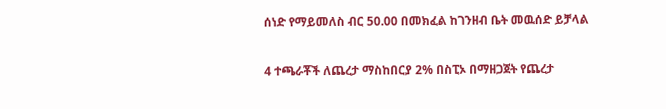ሰነድ የማይመለስ ብር 50.00 በመክፈል ከገንዘብ ቤት መዉሰድ ይቻላል

4 ተጫራቾች ለጨረታ ማስከበርያ 2% በስፒኦ በማዘጋጀት የጨረታ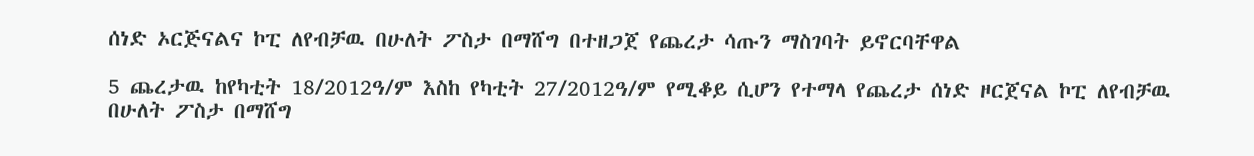ሰነድ ኦርጅናልና ኮፒ ለየብቻዉ በሁለት ፖስታ በማሸግ በተዘጋጀ የጨረታ ሳጡን ማስገባት ይኖርባቸዋል

5 ጨረታዉ ከየካቲት 18/2012ዓ/ም እስከ የካቲት 27/2012ዓ/ም የሚቆይ ሲሆን የተማላ የጨረታ ሰነድ ዞርጀናል ኮፒ ለየብቻዉ በሁለት ፖስታ በማሸግ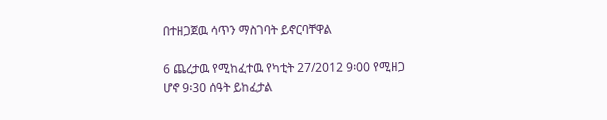በተዘጋጀዉ ሳጥን ማስገባት ይኖርባቸዋል

6 ጨረታዉ የሚከፈተዉ የካቲት 27/2012 9፡00 የሚዘጋ ሆኖ 9፡30 ሰዓት ይከፈታል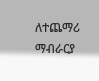ለተጨማሪ ማብራርያ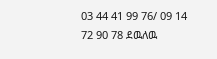03 44 41 99 76/ 09 14 72 90 78 ደዉለዉ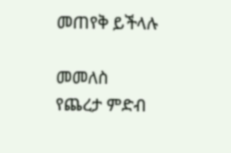መጠየቅ ይችላሉ

መመለስ
የጨረታ ምድብ